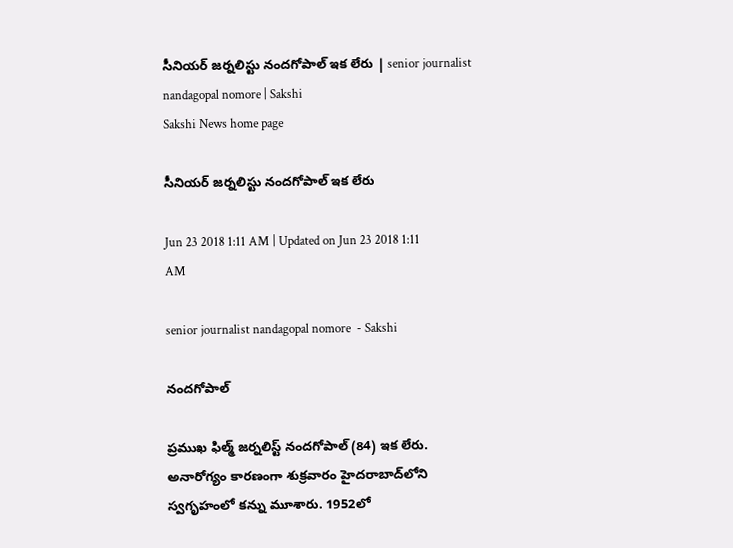సీనియర్‌ జర్నలిస్టు నందగోపాల్‌ ఇక లేరు | senior journalist nandagopal nomore | Sakshi
Sakshi News home page

సీనియర్‌ జర్నలిస్టు నందగోపాల్‌ ఇక లేరు

Jun 23 2018 1:11 AM | Updated on Jun 23 2018 1:11 AM

senior journalist nandagopal nomore  - Sakshi

నందగోపాల్‌

ప్రముఖ ఫిల్మ్‌ జర్నలిస్ట్‌ నందగోపాల్‌ (84) ఇక లేరు. అనారోగ్యం కారణంగా శుక్రవారం హైదరాబాద్‌లోని స్వగృహంలో కన్ను మూశారు. 1952లో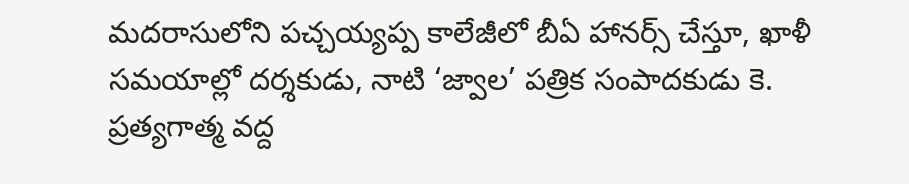మదరాసులోని పచ్చయ్యప్ప కాలేజీలో బీఏ హానర్స్‌ చేస్తూ, ఖాళీ సమయాల్లో దర్శకుడు, నాటి ‘జ్వాల’ పత్రిక సంపాదకుడు కె. ప్రత్యగాత్మ వద్ద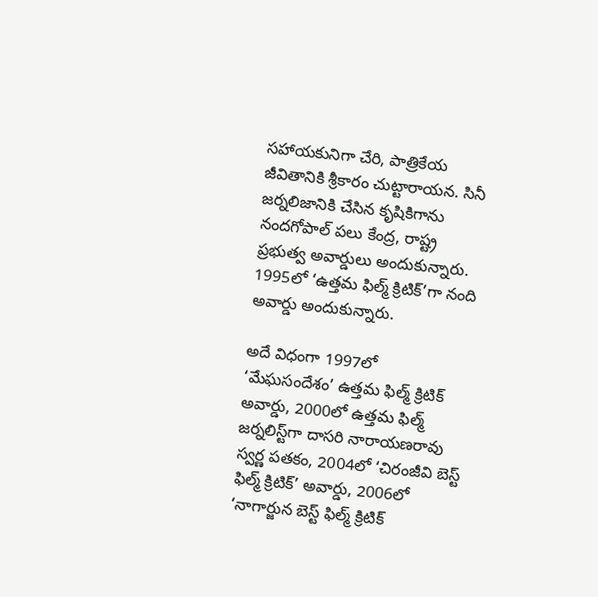సహాయకునిగా చేరి, పాత్రికేయ జీవితానికి శ్రీకారం చుట్టారాయన. సినీ జర్నలిజానికి చేసిన కృషికిగాను నందగోపాల్‌ పలు కేంద్ర, రాష్ట్ర ప్రభుత్వ అవార్డులు అందుకున్నారు. 1995లో ‘ఉత్తమ ఫిల్మ్‌ క్రిటిక్‌’గా నంది అవార్డు అందుకున్నారు.

అదే విధంగా 1997లో ‘మేఘసందేశం’ ఉత్తమ ఫిల్మ్‌ క్రిటిక్‌ అవార్డు, 2000లో ఉత్తమ ఫిల్మ్‌ జర్నలిస్ట్‌గా దాసరి నారాయణరావు స్వర్ణ పతకం, 2004లో ‘చిరంజీవి బెస్ట్‌ ఫిల్మ్‌ క్రిటిక్‌’ అవార్డు, 2006లో ‘నాగార్జున బెస్ట్‌ ఫిల్మ్‌ క్రిటిక్‌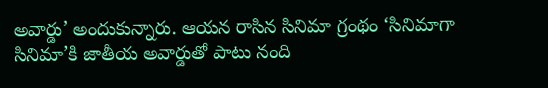అవార్డు’ అందుకున్నారు. ఆయన రాసిన సినిమా గ్రంథం ‘సినిమాగా సినిమా’కి జాతీయ అవార్డుతో పాటు నంది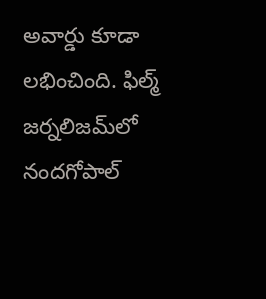అవార్డు కూడా లభించింది. ఫిల్మ్‌ జర్నలిజమ్‌లో నందగోపాల్‌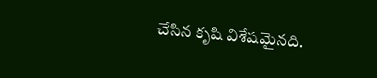చేసిన కృషి విశేషమైనది.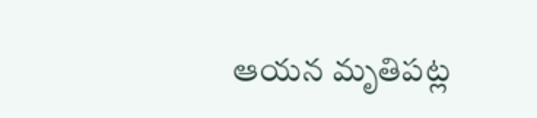ఆయన మృతిపట్ల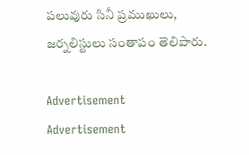పలువురు సినీ ప్రముఖులు, జర్నలిస్టులు సంతాపం తెలిపారు.

Advertisement
Advertisement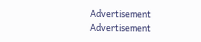Advertisement
Advertisement